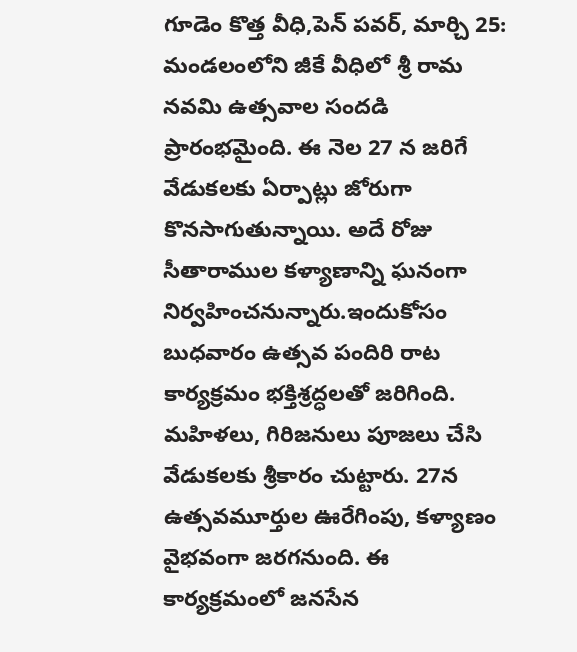గూడెం కొత్త వీధి,పెన్ పవర్, మార్చి 25:
మండలంలోని జీకే వీధిలో శ్రీ రామ నవమి ఉత్సవాల సందడి ప్రారంభమైంది. ఈ నెల 27 న జరిగే వేడుకలకు ఏర్పాట్లు జోరుగా కొనసాగుతున్నాయి. అదే రోజు సీతారాముల కళ్యాణాన్ని ఘనంగా నిర్వహించనున్నారు.ఇందుకోసం బుధవారం ఉత్సవ పందిరి రాట కార్యక్రమం భక్తిశ్రద్ధలతో జరిగింది. మహిళలు, గిరిజనులు పూజలు చేసి వేడుకలకు శ్రీకారం చుట్టారు. 27న ఉత్సవమూర్తుల ఊరేగింపు, కళ్యాణం వైభవంగా జరగనుంది. ఈ కార్యక్రమంలో జనసేన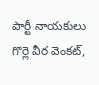పార్టీ నాయకులు గొర్లె వీర వెంకట్,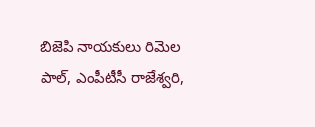బిజెపి నాయకులు రిమెల పాల్, ఎంపీటీసీ రాజేశ్వరి,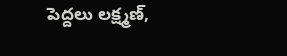పెద్దలు లక్ష్మణ్,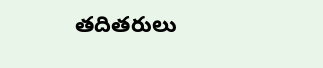తదితరులు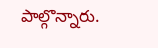పాల్గొన్నారు.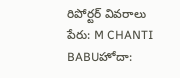రిపోర్టర్ వివరాలు
పేరు: M CHANTI BABUహోదా: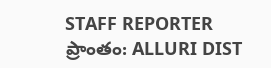STAFF REPORTER
ప్రాంతం: ALLURI DIST